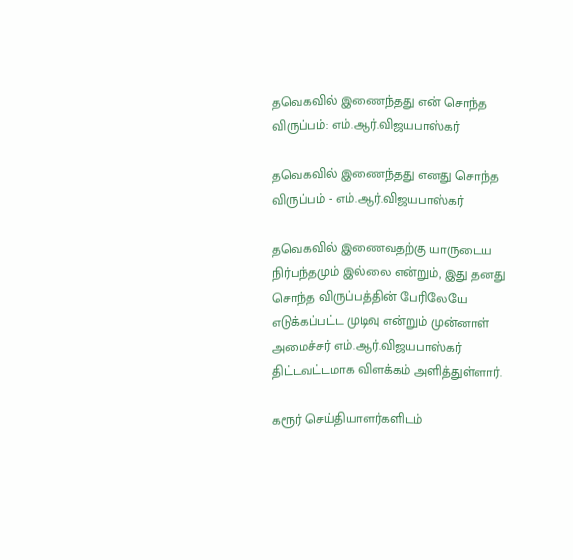தவெகவில் இணைந்தது என் சொந்த விருப்பம்: எம்.ஆர்.விஜயபாஸ்கர்

தவெகவில் இணைந்தது எனது சொந்த விருப்பம் - எம்.ஆர்.விஜயபாஸ்கர்

தவெகவில் இணைவதற்கு யாருடைய நிர்பந்தமும் இல்லை என்றும், இது தனது சொந்த விருப்பத்தின் பேரிலேயே எடுக்கப்பட்ட முடிவு என்றும் முன்னாள் அமைச்சர் எம்.ஆர்.விஜயபாஸ்கர் திட்டவட்டமாக விளக்கம் அளித்துள்ளார்.

கரூர் செய்தியாளர்களிடம்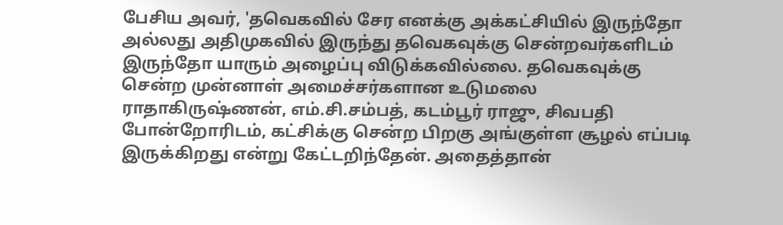பேசிய அவர், 'தவெகவில் சேர எனக்கு அக்கட்சியில் இருந்தோ அல்லது அதிமுகவில் இருந்து தவெகவுக்கு சென்றவர்களிடம் இருந்தோ யாரும் அழைப்பு விடுக்கவில்லை. தவெகவுக்கு சென்ற முன்னாள் அமைச்சர்களான உடுமலை ராதாகிருஷ்ணன், எம்.சி.சம்பத், கடம்பூர் ராஜு, சிவபதி போன்றோரிடம், கட்சிக்கு சென்ற பிறகு அங்குள்ள சூழல் எப்படி இருக்கிறது என்று கேட்டறிந்தேன். அதைத்தான்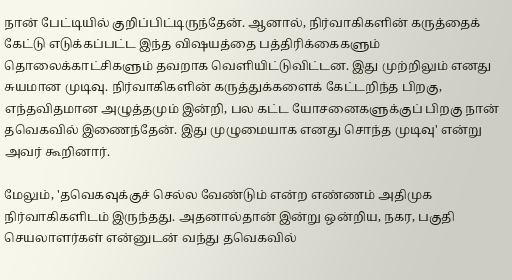நான் பேட்டியில் குறிப்பிட்டிருந்தேன். ஆனால், நிர்வாகிகளின் கருத்தைக் கேட்டு எடுக்கப்பட்ட இந்த விஷயத்தை பத்திரிக்கைகளும் தொலைக்காட்சிகளும் தவறாக வெளியிட்டுவிட்டன. இது முற்றிலும் எனது சுயமான முடிவு. நிர்வாகிகளின் கருத்துக்களைக் கேட்டறிந்த பிறகு, எந்தவிதமான அழுத்தமும் இன்றி, பல கட்ட யோசனைகளுக்குப் பிறகு நான் தவெகவில் இணைந்தேன். இது முழுமையாக எனது சொந்த முடிவு' என்று அவர் கூறினார்.

மேலும், 'தவெகவுக்குச் செல்ல வேண்டும் என்ற எண்ணம் அதிமுக நிர்வாகிகளிடம் இருந்தது. அதனால்தான் இன்று ஒன்றிய, நகர, பகுதி செயலாளர்கள் என்னுடன் வந்து தவெகவில்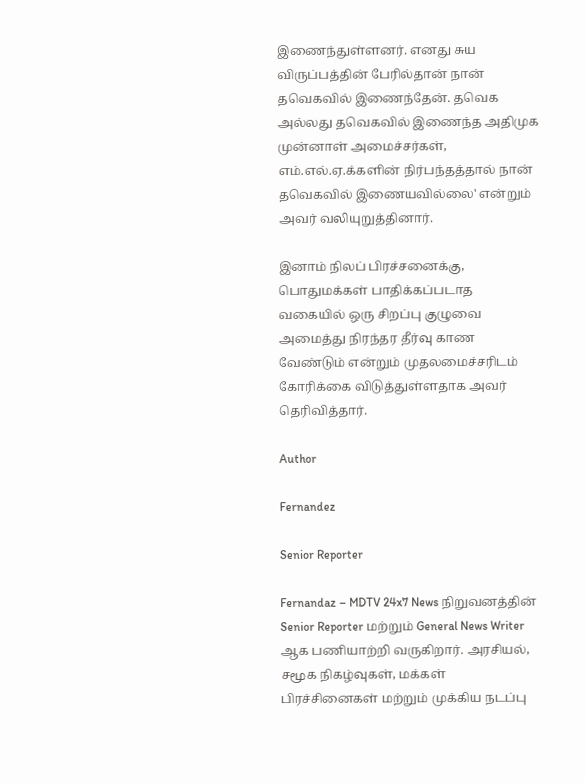இணைந்துள்ளனர். எனது சுய விருப்பத்தின் பேரில்தான் நான் தவெகவில் இணைந்தேன். தவெக அல்லது தவெகவில் இணைந்த அதிமுக முன்னாள் அமைச்சர்கள், எம்.எல்.ஏ.க்களின் நிர்பந்தத்தால் நான் தவெகவில் இணையவில்லை' என்றும் அவர் வலியுறுத்தினார்.

இனாம் நிலப் பிரச்சனைக்கு, பொதுமக்கள் பாதிக்கப்படாத வகையில் ஒரு சிறப்பு குழுவை அமைத்து நிரந்தர தீர்வு காண வேண்டும் என்றும் முதலமைச்சரிடம் கோரிக்கை விடுத்துள்ளதாக அவர் தெரிவித்தார்.

Author

Fernandez

Senior Reporter

Fernandaz – MDTV 24x7 News நிறுவனத்தின் Senior Reporter மற்றும் General News Writer ஆக பணியாற்றி வருகிறார். அரசியல், சமூக நிகழ்வுகள், மக்கள் பிரச்சினைகள் மற்றும் முக்கிய நடப்பு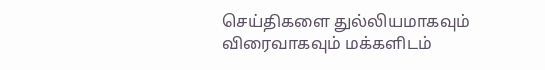செய்திகளை துல்லியமாகவும் விரைவாகவும் மக்களிடம்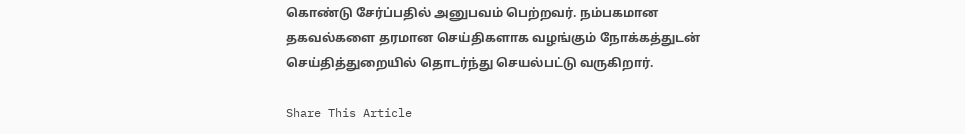கொண்டு சேர்ப்பதில் அனுபவம் பெற்றவர். நம்பகமான தகவல்களை தரமான செய்திகளாக வழங்கும் நோக்கத்துடன் செய்தித்துறையில் தொடர்ந்து செயல்பட்டு வருகிறார்.

Share This Article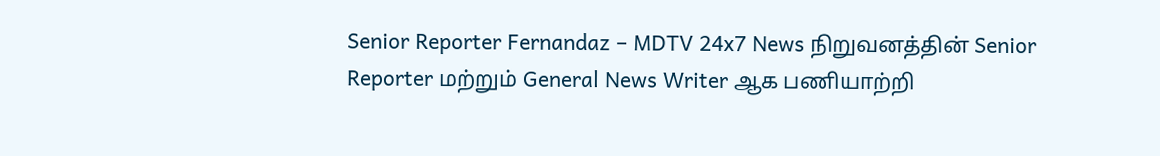Senior Reporter Fernandaz – MDTV 24x7 News நிறுவனத்தின் Senior Reporter மற்றும் General News Writer ஆக பணியாற்றி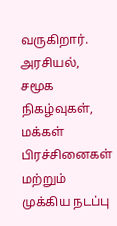வருகிறார். அரசியல், சமூக நிகழ்வுகள், மக்கள் பிரச்சினைகள் மற்றும் முக்கிய நடப்பு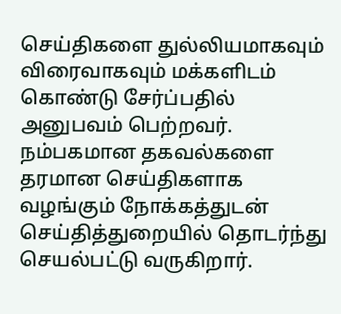செய்திகளை துல்லியமாகவும் விரைவாகவும் மக்களிடம் கொண்டு சேர்ப்பதில் அனுபவம் பெற்றவர். நம்பகமான தகவல்களை தரமான செய்திகளாக வழங்கும் நோக்கத்துடன் செய்தித்துறையில் தொடர்ந்து செயல்பட்டு வருகிறார்.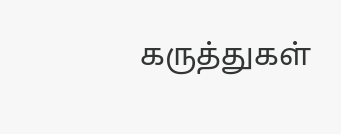கருத்துகள்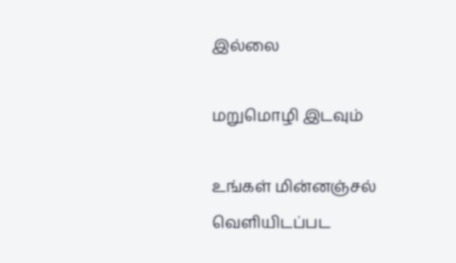இல்லை

மறுமொழி இடவும்

உங்கள் மின்னஞ்சல் வெளியிடப்பட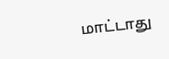மாட்டாது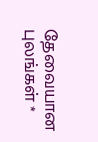தேவையான புலங்கள் *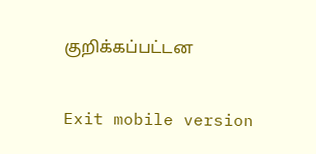குறிக்கப்பட்டன

Exit mobile version